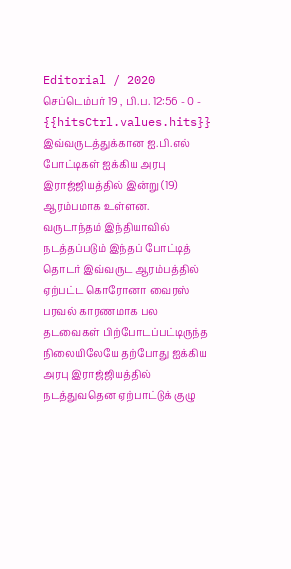Editorial / 2020 செப்டெம்பர் 19 , பி.ப. 12:56 - 0 - {{hitsCtrl.values.hits}}
இவ்வருடத்துக்கான ஐ.பி.எல் போட்டிகள் ஐக்கிய அரபு இராஜ்ஜியத்தில் இன்று (19) ஆரம்பமாக உள்ளன.
வருடாந்தம் இந்தியாவில் நடத்தப்படும் இந்தப் போட்டித் தொடர் இவ்வருட ஆரம்பத்தில் ஏற்பட்ட கொரோனா வைரஸ் பரவல் காரணமாக பல தடவைகள் பிற்போடப்பட்டிருந்த நிலையிலேயே தற்போது ஐக்கிய அரபு இராஜ்ஜியத்தில் நடத்துவதென ஏற்பாட்டுக் குழு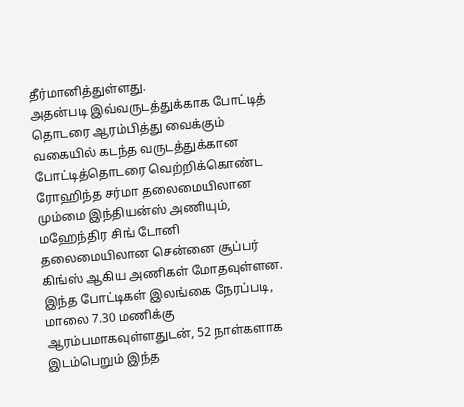தீர்மானித்துள்ளது.
அதன்படி இவ்வருடத்துக்காக போட்டித் தொடரை ஆரம்பித்து வைக்கும் வகையில் கடந்த வருடத்துக்கான போட்டித்தொடரை வெற்றிக்கொண்ட ரோஹிந்த சர்மா தலைமையிலான மும்மை இந்தியன்ஸ் அணியும், மஹேந்திர சிங் டோனி தலைமையிலான சென்னை சூப்பர் கிங்ஸ் ஆகிய அணிகள் மோதவுள்ளன.
இந்த போட்டிகள் இலங்கை நேரப்படி, மாலை 7.30 மணிக்கு ஆரம்பமாகவுள்ளதுடன், 52 நாள்களாக இடம்பெறும் இந்த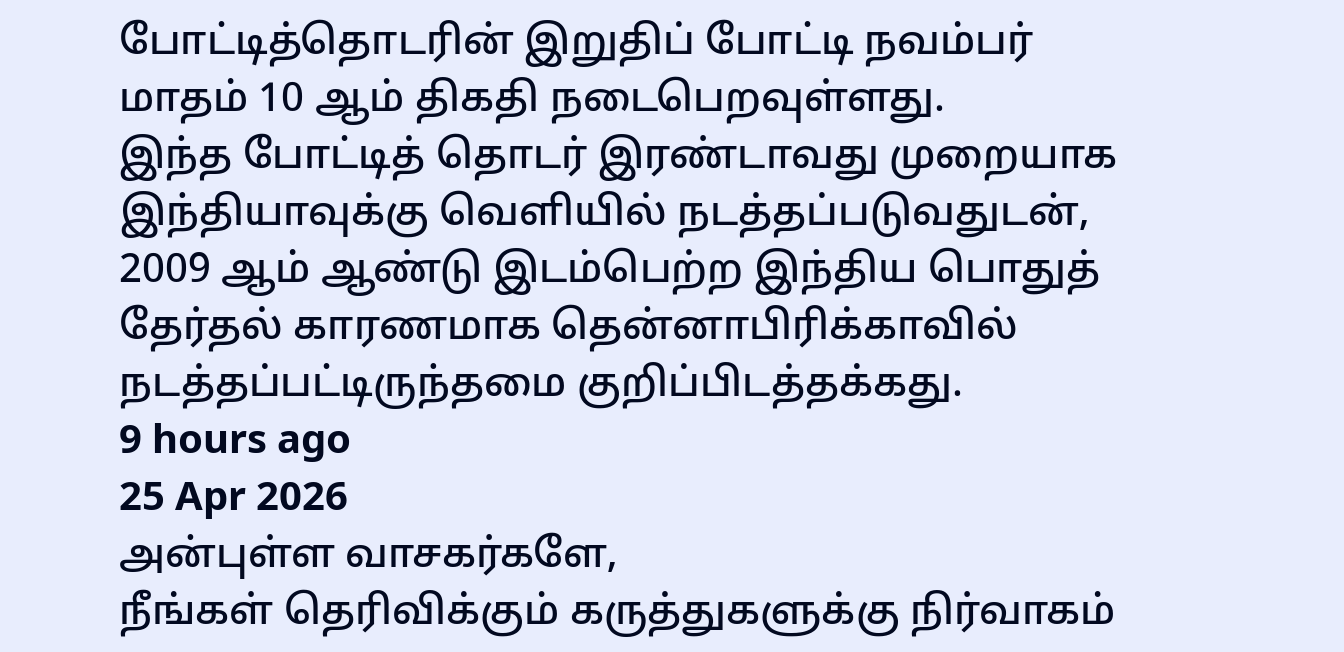போட்டித்தொடரின் இறுதிப் போட்டி நவம்பர் மாதம் 10 ஆம் திகதி நடைபெறவுள்ளது.
இந்த போட்டித் தொடர் இரண்டாவது முறையாக இந்தியாவுக்கு வெளியில் நடத்தப்படுவதுடன், 2009 ஆம் ஆண்டு இடம்பெற்ற இந்திய பொதுத் தேர்தல் காரணமாக தென்னாபிரிக்காவில் நடத்தப்பட்டிருந்தமை குறிப்பிடத்தக்கது.
9 hours ago
25 Apr 2026
அன்புள்ள வாசகர்களே,
நீங்கள் தெரிவிக்கும் கருத்துகளுக்கு நிர்வாகம்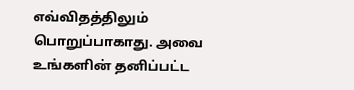எவ்விதத்திலும் பொறுப்பாகாது. அவை உங்களின் தனிப்பட்ட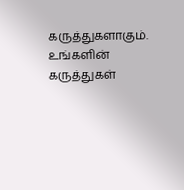கருத்துகளாகும். உங்களின் கருத்துகள்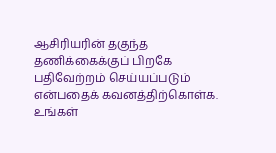ஆசிரியரின் தகுந்த தணிக்கைக்குப் பிறகே பதிவேற்றம் செய்யப்படும் என்பதைக் கவனத்திற்கொள்க. உங்கள்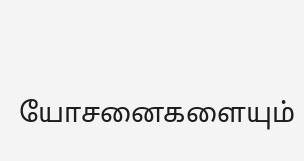யோசனைகளையும்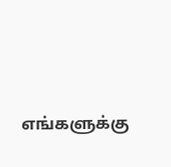எங்களுக்கு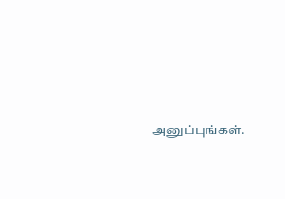அனுப்புங்கள்.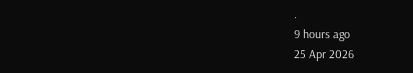.
9 hours ago
25 Apr 2026